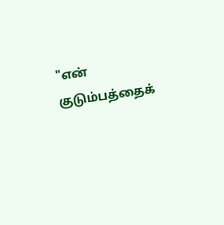"என் குடும்பத்தைக்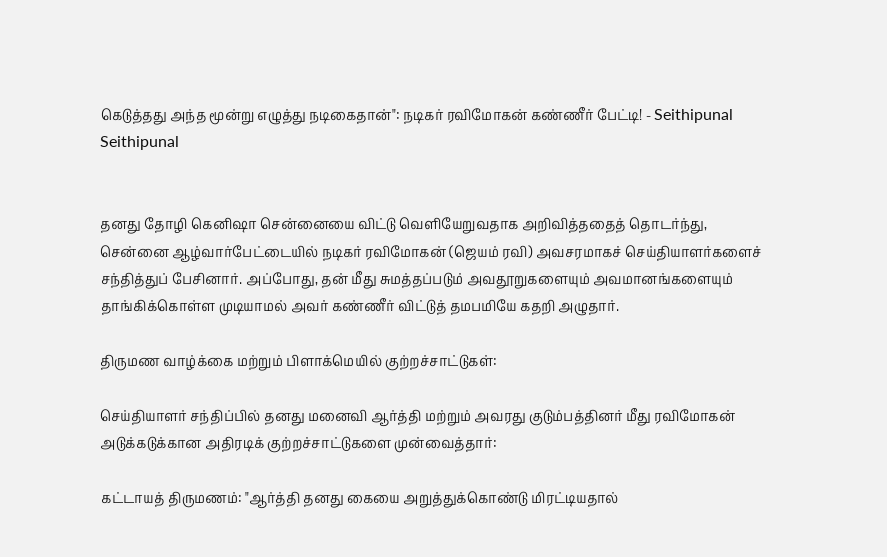கெடுத்தது அந்த மூன்று எழுத்து நடிகைதான்": நடிகர் ரவிமோகன் கண்ணீர் பேட்டி! - Seithipunal
Seithipunal


தனது தோழி கெனிஷா சென்னையை விட்டு வெளியேறுவதாக அறிவித்ததைத் தொடர்ந்து, சென்னை ஆழ்வார்பேட்டையில் நடிகர் ரவிமோகன் (ஜெயம் ரவி) அவசரமாகச் செய்தியாளர்களைச் சந்தித்துப் பேசினார். அப்போது, தன் மீது சுமத்தப்படும் அவதூறுகளையும் அவமானங்களையும் தாங்கிக்கொள்ள முடியாமல் அவர் கண்ணீர் விட்டுத் தமபமியே கதறி அழுதார்.

திருமண வாழ்க்கை மற்றும் பிளாக்மெயில் குற்றச்சாட்டுகள்:

செய்தியாளர் சந்திப்பில் தனது மனைவி ஆர்த்தி மற்றும் அவரது குடும்பத்தினர் மீது ரவிமோகன் அடுக்கடுக்கான அதிரடிக் குற்றச்சாட்டுகளை முன்வைத்தார்:

கட்டாயத் திருமணம்: "ஆர்த்தி தனது கையை அறுத்துக்கொண்டு மிரட்டியதால்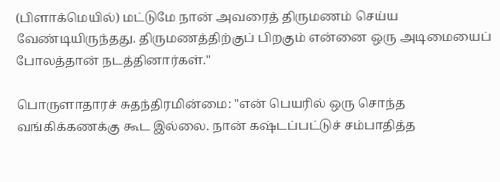(பிளாக்மெயில்) மட்டுமே நான் அவரைத் திருமணம் செய்ய வேண்டியிருந்தது. திருமணத்திற்குப் பிறகும் என்னை ஒரு அடிமையைப் போலத்தான் நடத்தினார்கள்."

பொருளாதாரச் சுதந்திரமின்மை: "என் பெயரில் ஒரு சொந்த வங்கிக்கணக்கு கூட இல்லை. நான் கஷ்டப்பட்டுச் சம்பாதித்த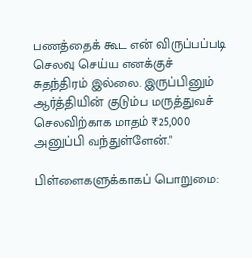பணத்தைக் கூட என் விருப்பப்படி செலவு செய்ய எனக்குச் சுதந்திரம் இல்லை. இருப்பினும் ஆர்த்தியின் குடும்ப மருத்துவச் செலவிற்காக மாதம் ₹25,000 அனுப்பி வந்துள்ளேன்."

பிள்ளைகளுக்காகப் பொறுமை: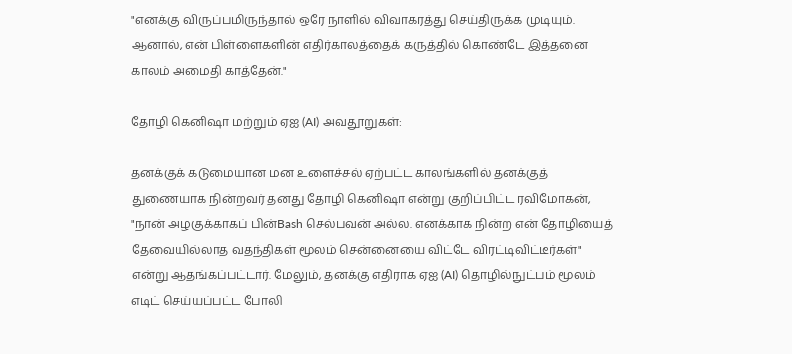"எனக்கு விருப்பமிருந்தால் ஒரே நாளில் விவாகரத்து செய்திருக்க முடியும். ஆனால், என் பிள்ளைகளின் எதிர்காலத்தைக் கருத்தில் கொண்டே இத்தனை காலம் அமைதி காத்தேன்."

தோழி கெனிஷா மற்றும் ஏஐ (AI) அவதூறுகள்:

தனக்குக் கடுமையான மன உளைச்சல் ஏற்பட்ட காலங்களில் தனக்குத் துணையாக நின்றவர் தனது தோழி கெனிஷா என்று குறிப்பிட்ட ரவிமோகன், "நான் அழகுக்காகப் பின்Bash செல்பவன் அல்ல. எனக்காக நின்ற என் தோழியைத் தேவையில்லாத வதந்திகள் மூலம் சென்னையை விட்டே விரட்டிவிட்டீர்கள்" என்று ஆதங்கப்பட்டார். மேலும், தனக்கு எதிராக ஏஐ (AI) தொழில்நுட்பம் மூலம் எடிட் செய்யப்பட்ட போலி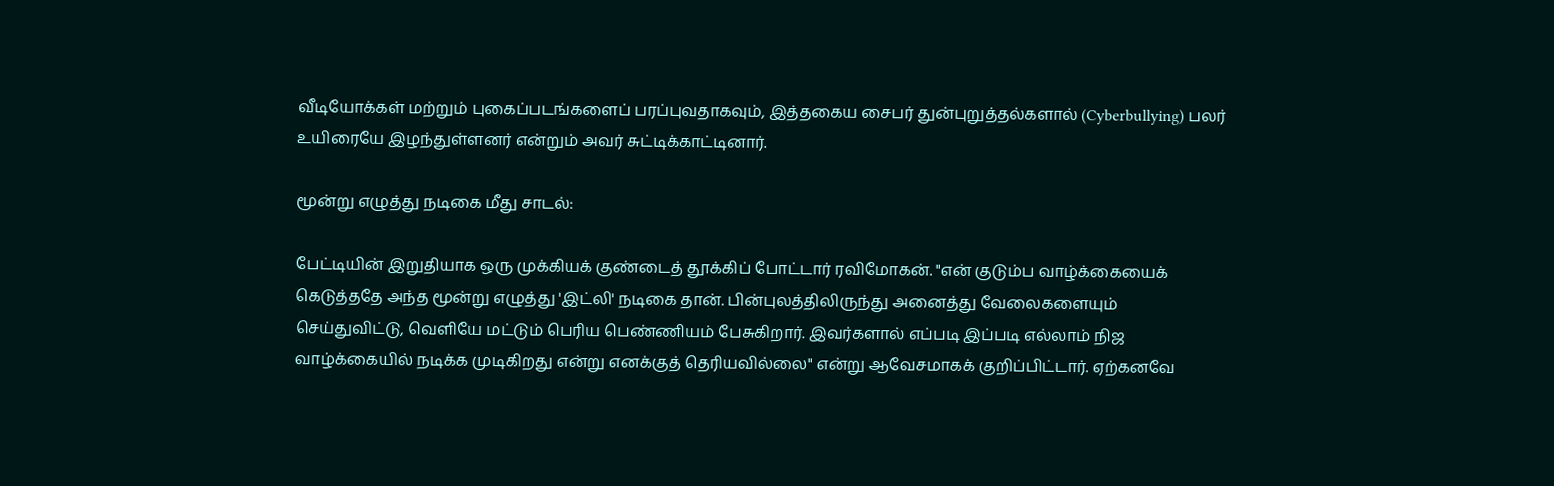வீடியோக்கள் மற்றும் புகைப்படங்களைப் பரப்புவதாகவும், இத்தகைய சைபர் துன்புறுத்தல்களால் (Cyberbullying) பலர் உயிரையே இழந்துள்ளனர் என்றும் அவர் சுட்டிக்காட்டினார்.

மூன்று எழுத்து நடிகை மீது சாடல்:

பேட்டியின் இறுதியாக ஒரு முக்கியக் குண்டைத் தூக்கிப் போட்டார் ரவிமோகன். "என் குடும்ப வாழ்க்கையைக் கெடுத்ததே அந்த மூன்று எழுத்து 'இட்லி' நடிகை தான். பின்புலத்திலிருந்து அனைத்து வேலைகளையும் செய்துவிட்டு, வெளியே மட்டும் பெரிய பெண்ணியம் பேசுகிறார். இவர்களால் எப்படி இப்படி எல்லாம் நிஜ வாழ்க்கையில் நடிக்க முடிகிறது என்று எனக்குத் தெரியவில்லை" என்று ஆவேசமாகக் குறிப்பிட்டார். ஏற்கனவே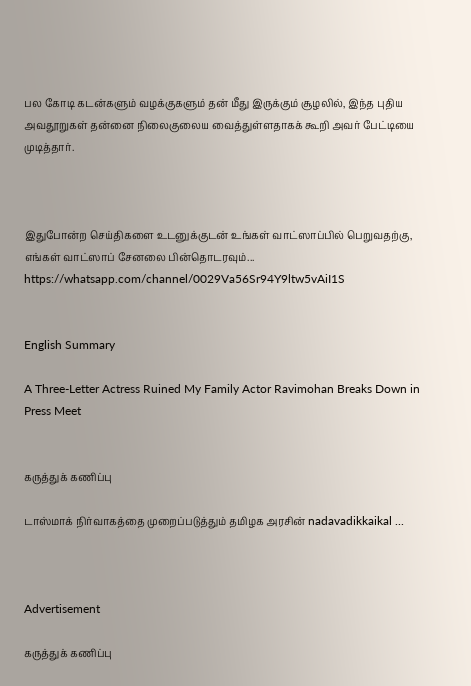பல கோடி கடன்களும் வழக்குகளும் தன் மீது இருக்கும் சூழலில், இந்த புதிய அவதூறுகள் தன்னை நிலைகுலைய வைத்துள்ளதாகக் கூறி அவர் பேட்டியை முடித்தார்.



இதுபோன்ற செய்திகளை உடனுக்குடன் உங்கள் வாட்ஸாப்பில் பெறுவதற்கு, எங்கள் வாட்ஸாப் சேனலை பின்தொடரவும்... https://whatsapp.com/channel/0029Va56Sr94Y9ltw5vAiI1S


English Summary

A Three-Letter Actress Ruined My Family Actor Ravimohan Breaks Down in Press Meet


கருத்துக் கணிப்பு

டாஸ்மாக் நிர்வாகத்தை முறைப்படுத்தும் தமிழக அரசின் nadavadikkaikal ...



Advertisement

கருத்துக் கணிப்பு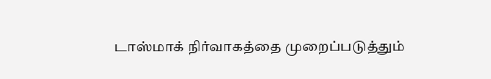டாஸ்மாக் நிர்வாகத்தை முறைப்படுத்தும்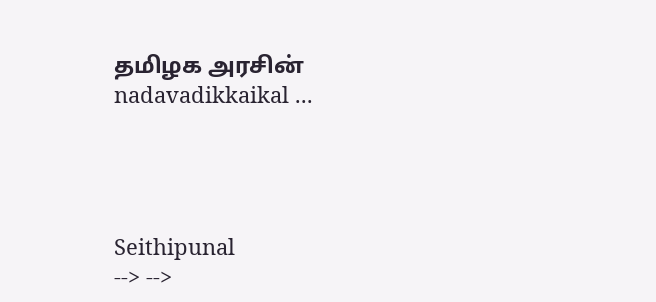தமிழக அரசின் nadavadikkaikal ...




Seithipunal
--> -->